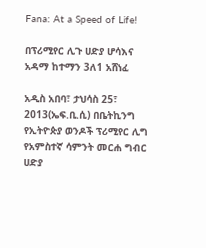Fana: At a Speed of Life!

በፕሪሚየር ሊጉ ሀድያ ሆሳእና አዳማ ከተማን 3ለ1 አሸነፈ

አዲስ አበባ፣ ታህሳስ 25፣ 2013(ኤፍ.ቢ.ሲ) በቤትኪንግ የኢትዮጵያ ወንዶች ፕሪሚየር ሊግ የአምስተኛ ሳምንት መርሐ ግብር ሀድያ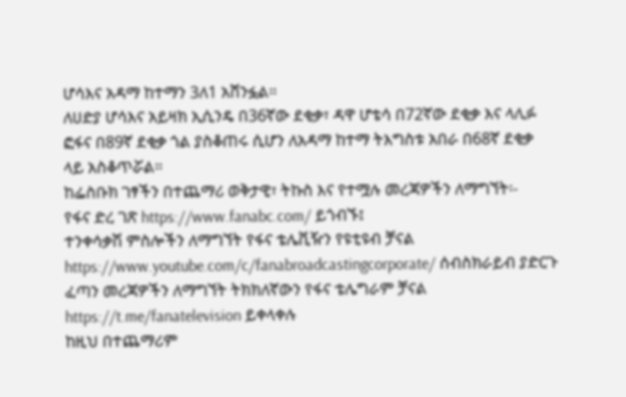ሆሳእና አዳማ ከተማን 3ለ1 አሸንፏል።
ለሀድያ ሆሳእና አይዛክ ኢሲንዴ በ36ኛው ደቂቃ፣ ዳዋ ሆቴሳ በ72ኛው ደቂቃ እና ላሊፉ ፎፋና በ89ኛ ደቂቃ ጎል ያስቆጠሩ ሲሆን ለአዳማ ከተማ ትእግስቱ አበራ በ68ኛ ደቂቃ ላይ አስቆጥሯል።
ከፌስቡክ ገፃችን በተጨማሪ ወቅታዊ፣ ትኩስ እና የተሟሉ መረጃዎችን ለማግኘት፡-
የፋና ድረ ገጽ https://www.fanabc.com/ ይጎብኙ፤
ተንቀሳቃሽ ምስሎችን ለማግኘት የፋና ቴሌቪዥን የዩቲዩብ ቻናል https://www.youtube.com/c/fanabroadcastingcorporate/ ሰብስክራይብ ያድርጉ
ፈጣን መረጃዎችን ለማግኘት ትክክለኛውን የፋና ቴሌግራም ቻናል https://t.me/fanatelevision ይቀላቀሉ
ከዚህ በተጨማሪም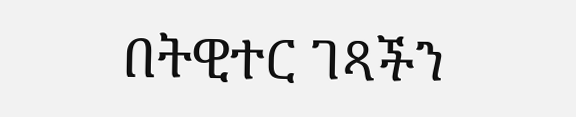በትዊተር ገጻችን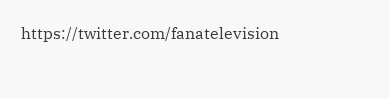https://twitter.com/fanatelevision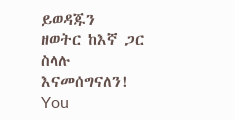ይወዳጁን
ዘወትር ከእኛ ጋር ስላሉ እናመሰግናለን!
You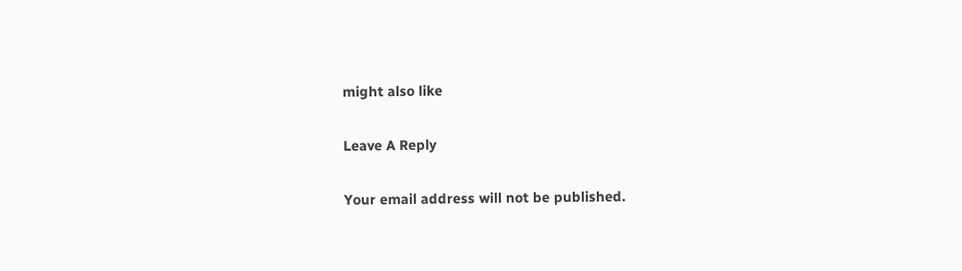might also like

Leave A Reply

Your email address will not be published.